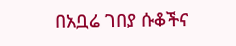በአቧሬ ገበያ ሱቆችና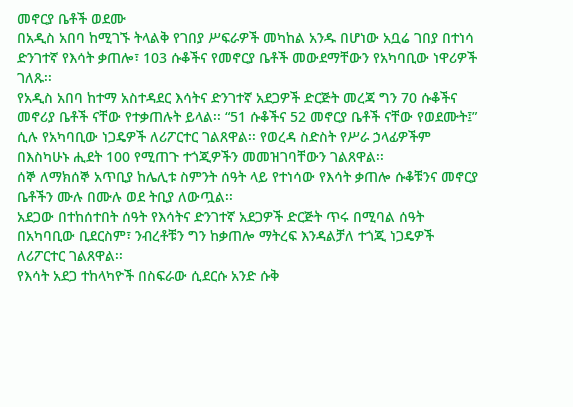መኖርያ ቤቶች ወደሙ
በአዲስ አበባ ከሚገኙ ትላልቅ የገበያ ሥፍራዎች መካከል አንዱ በሆነው አቧሬ ገበያ በተነሳ ድንገተኛ የእሳት ቃጠሎ፣ 103 ሱቆችና የመኖርያ ቤቶች መውደማቸውን የአካባቢው ነዋሪዎች ገለጹ፡፡
የአዲስ አበባ ከተማ አስተዳደር እሳትና ድንገተኛ አደጋዎች ድርጅት መረጃ ግን 70 ሱቆችና መኖሪያ ቤቶች ናቸው የተቃጠሉት ይላል፡፡ “51 ሱቆችና 52 መኖርያ ቤቶች ናቸው የወደሙት፤” ሲሉ የአካባቢው ነጋዴዎች ለሪፖርተር ገልጸዋል፡፡ የወረዳ ስድስት የሥራ ኃላፊዎችም በእስካሁኑ ሒደት 100 የሚጠጉ ተጎጂዎችን መመዝገባቸውን ገልጸዋል፡፡
ሰኞ ለማክሰኞ አጥቢያ ከሌሊቱ ስምንት ሰዓት ላይ የተነሳው የእሳት ቃጠሎ ሱቆቹንና መኖርያ ቤቶችን ሙሉ በሙሉ ወደ ትቢያ ለውጧል፡፡
አደጋው በተከሰተበት ሰዓት የእሳትና ድንገተኛ አደጋዎች ድርጅት ጥሩ በሚባል ሰዓት በአካባቢው ቢደርስም፣ ንብረቶቹን ግን ከቃጠሎ ማትረፍ እንዳልቻለ ተጎጂ ነጋዴዎች ለሪፖርተር ገልጸዋል፡፡
የእሳት አደጋ ተከላካዮች በስፍራው ሲደርሱ አንድ ሱቅ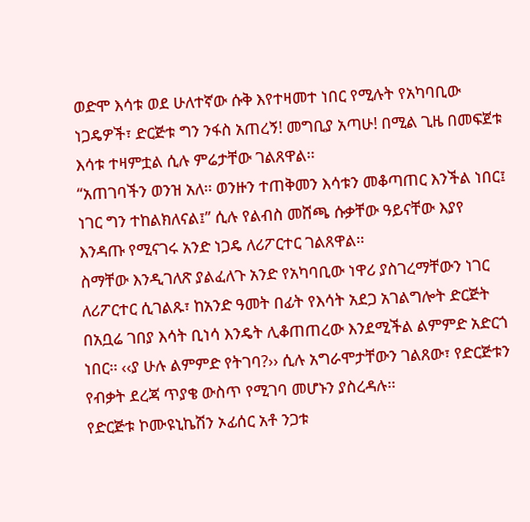ወድሞ እሳቱ ወደ ሁለተኛው ሱቅ እየተዛመተ ነበር የሚሉት የአካባቢው ነጋዴዎች፣ ድርጅቱ ግን ንፋስ አጠረኝ! መግቢያ አጣሁ! በሚል ጊዜ በመፍጀቱ እሳቱ ተዛምቷል ሲሉ ምሬታቸው ገልጸዋል፡፡
“አጠገባችን ወንዝ አለ፡፡ ወንዙን ተጠቅመን እሳቱን መቆጣጠር እንችል ነበር፤ ነገር ግን ተከልክለናል፤” ሲሉ የልብስ መሸጫ ሱቃቸው ዓይናቸው እያየ እንዳጡ የሚናገሩ አንድ ነጋዴ ለሪፖርተር ገልጸዋል፡፡
ስማቸው እንዲገለጽ ያልፈለጉ አንድ የአካባቢው ነዋሪ ያስገረማቸውን ነገር ለሪፖርተር ሲገልጹ፣ ከአንድ ዓመት በፊት የእሳት አደጋ አገልግሎት ድርጅት በአቧሬ ገበያ እሳት ቢነሳ እንዴት ሊቆጠጠረው እንደሚችል ልምምድ አድርጎ ነበር፡፡ ‹‹ያ ሁሉ ልምምድ የትገባ?›› ሲሉ አግራሞታቸውን ገልጸው፣ የድርጅቱን የብቃት ደረጃ ጥያቄ ውስጥ የሚገባ መሆኑን ያስረዳሉ፡፡
የድርጅቱ ኮሙዩኒኬሽን ኦፊሰር አቶ ንጋቱ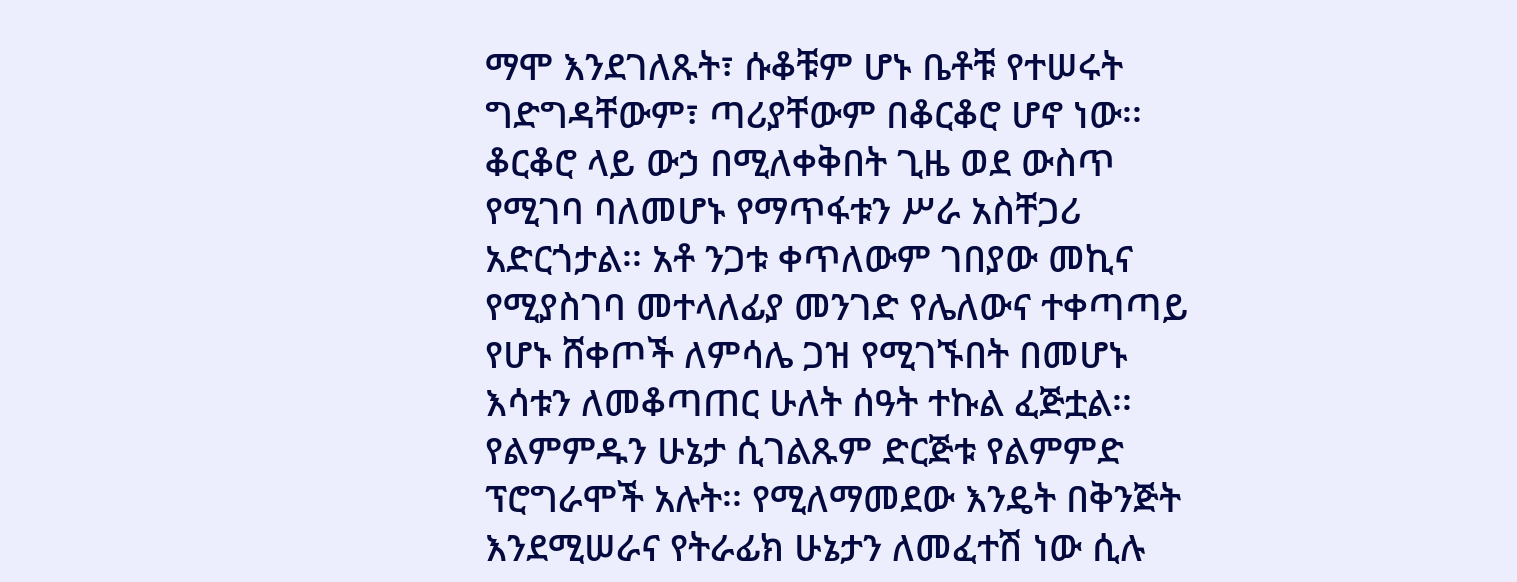ማሞ እንደገለጹት፣ ሱቆቹም ሆኑ ቤቶቹ የተሠሩት ግድግዳቸውም፣ ጣሪያቸውም በቆርቆሮ ሆኖ ነው፡፡ ቆርቆሮ ላይ ውኃ በሚለቀቅበት ጊዜ ወደ ውስጥ የሚገባ ባለመሆኑ የማጥፋቱን ሥራ አስቸጋሪ አድርጎታል፡፡ አቶ ንጋቱ ቀጥለውም ገበያው መኪና የሚያስገባ መተላለፊያ መንገድ የሌለውና ተቀጣጣይ የሆኑ ሸቀጦች ለምሳሌ ጋዝ የሚገኙበት በመሆኑ እሳቱን ለመቆጣጠር ሁለት ሰዓት ተኩል ፈጅቷል፡፡
የልምምዱን ሁኔታ ሲገልጹም ድርጅቱ የልምምድ ፕሮግራሞች አሉት፡፡ የሚለማመደው እንዴት በቅንጅት እንደሚሠራና የትራፊክ ሁኔታን ለመፈተሽ ነው ሲሉ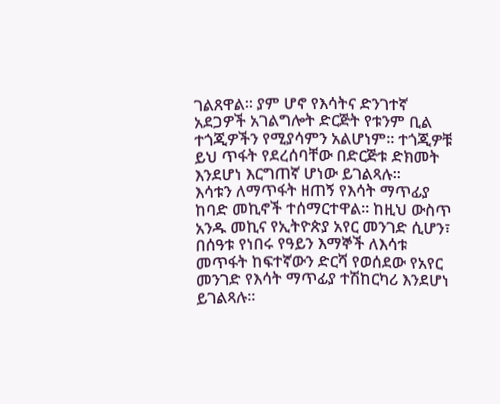ገልጸዋል፡፡ ያም ሆኖ የእሳትና ድንገተኛ አደጋዎች አገልግሎት ድርጅት የቱንም ቢል ተጎጂዎችን የሚያሳምን አልሆነም፡፡ ተጎጂዎቹ ይህ ጥፋት የደረሰባቸው በድርጅቱ ድክመት እንደሆነ እርግጠኛ ሆነው ይገልጻሉ፡፡
እሳቱን ለማጥፋት ዘጠኝ የእሳት ማጥፊያ ከባድ መኪኖች ተሰማርተዋል፡፡ ከዚህ ውስጥ አንዱ መኪና የኢትዮጵያ አየር መንገድ ሲሆን፣ በሰዓቱ የነበሩ የዓይን እማኞች ለእሳቱ መጥፋት ከፍተኛውን ድርሻ የወሰደው የአየር መንገድ የእሳት ማጥፊያ ተሽከርካሪ እንደሆነ ይገልጻሉ፡፡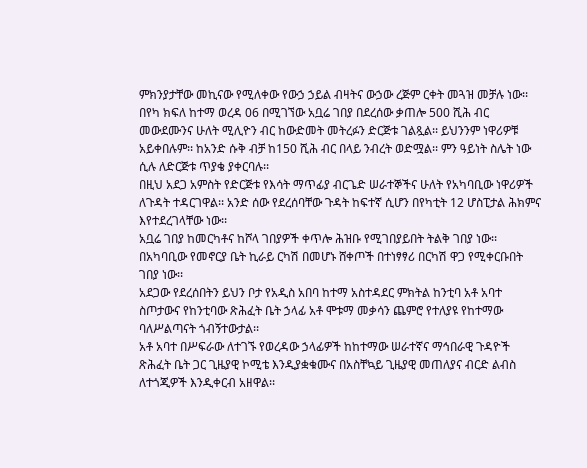ምክንያታቸው መኪናው የሚለቀው የውኃ ኃይል ብዛትና ውኃው ረጅም ርቀት መጓዝ መቻሉ ነው፡፡
በየካ ክፍለ ከተማ ወረዳ 06 በሚገኘው አቧሬ ገበያ በደረሰው ቃጠሎ 500 ሺሕ ብር መውደሙንና ሁለት ሚሊዮን ብር ከውድመት መትረፉን ድርጅቱ ገልጿል፡፡ ይህንንም ነዋሪዎቹ አይቀበሉም፡፡ ከአንድ ሱቅ ብቻ ከ150 ሺሕ ብር በላይ ንብረት ወድሟል፡፡ ምን ዓይነት ስሌት ነው ሲሉ ለድርጅቱ ጥያቄ ያቀርባሉ፡፡
በዚህ አደጋ አምስት የድርጅቱ የእሳት ማጥፊያ ብርጌድ ሠራተኞችና ሁለት የአካባቢው ነዋሪዎች ለጉዳት ተዳርገዋል፡፡ አንድ ሰው የደረሰባቸው ጉዳት ከፍተኛ ሲሆን በየካቲት 12 ሆስፒታል ሕክምና እየተደረገላቸው ነው፡፡
አቧሬ ገበያ ከመርካቶና ከሾላ ገበያዎች ቀጥሎ ሕዝቡ የሚገበያይበት ትልቅ ገበያ ነው፡፡ በአካባቢው የመኖርያ ቤት ኪራይ ርካሽ በመሆኑ ሸቀጦች በተነፃፃሪ በርካሽ ዋጋ የሚቀርቡበት ገበያ ነው፡፡
አደጋው የደረሰበትን ይህን ቦታ የአዲስ አበባ ከተማ አስተዳደር ምክትል ከንቲባ አቶ አባተ ስጦታውና የከንቲባው ጽሕፈት ቤት ኃላፊ አቶ ሞቱማ መቃሳን ጨምሮ የተለያዩ የከተማው ባለሥልጣናት ጎብኝተውታል፡፡
አቶ አባተ በሥፍራው ለተገኙ የወረዳው ኃላፊዎች ከከተማው ሠራተኛና ማኅበራዊ ጉዳዮች ጽሕፈት ቤት ጋር ጊዜያዊ ኮሚቴ እንዲያቋቁሙና በአስቸኳይ ጊዜያዊ መጠለያና ብርድ ልብስ ለተጎጂዎች እንዲቀርብ አዘዋል፡፡